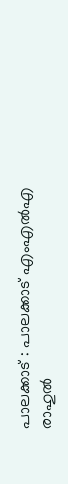പാലക്കാട് : പാലക്കാട് എംഎൽഎ രാഹുൽ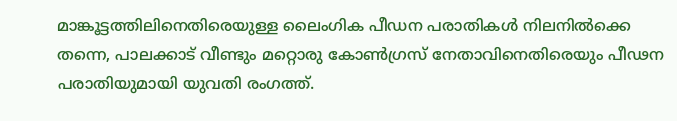മാങ്കൂട്ടത്തിലിനെതിരെയുള്ള ലൈംഗിക പീഡന പരാതികൾ നിലനിൽക്കെ തന്നെ, പാലക്കാട് വീണ്ടും മറ്റൊരു കോൺഗ്രസ് നേതാവിനെതിരെയും പീഢന പരാതിയുമായി യുവതി രംഗത്ത്.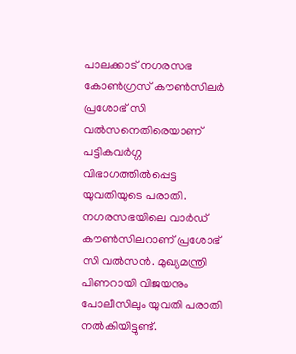പാലക്കാട് നഗരസഭ കോൺഗ്രസ് കൗൺസിലർ പ്രശോഭ് സി വൽസനെതിരെയാണ് പട്ടികവർഗ്ഗ വിഭാഗത്തിൽപ്പെട്ട യുവതിയുടെ പരാതി. നഗരസഭയിലെ വാർഡ് കൗൺസിലറാണ് പ്രശോഭ് സി വൽസൻ. മുഖ്യമന്ത്രി പിണറായി വിജയനും പോലീസിലും യുവതി പരാതി നൽകിയിട്ടുണ്ട്.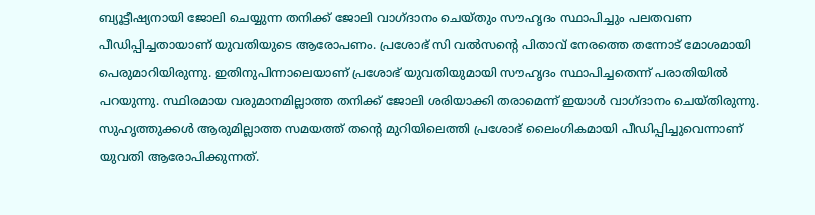ബ്യൂട്ടീഷ്യനായി ജോലി ചെയ്യുന്ന തനിക്ക് ജോലി വാഗ്ദാനം ചെയ്തും സൗഹൃദം സ്ഥാപിച്ചും പലതവണ പീഡിപ്പിച്ചതായാണ് യുവതിയുടെ ആരോപണം. പ്രശോഭ് സി വൽസൻ്റെ പിതാവ് നേരത്തെ തന്നോട് മോശമായി പെരുമാറിയിരുന്നു. ഇതിനുപിന്നാലെയാണ് പ്രശോഭ് യുവതിയുമായി സൗഹൃദം സ്ഥാപിച്ചതെന്ന് പരാതിയിൽ പറയുന്നു. സ്ഥിരമായ വരുമാനമില്ലാത്ത തനിക്ക് ജോലി ശരിയാക്കി തരാമെന്ന് ഇയാൾ വാഗ്ദാനം ചെയ്തിരുന്നു. സുഹൃത്തുക്കൾ ആരുമില്ലാത്ത സമയത്ത് തന്റെ മുറിയിലെത്തി പ്രശോഭ് ലൈംഗികമായി പീഡിപ്പിച്ചുവെന്നാണ് യുവതി ആരോപിക്കുന്നത്.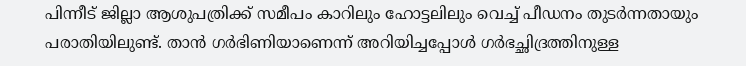പിന്നീട് ജില്ലാ ആശുപത്രിക്ക് സമീപം കാറിലും ഹോട്ടലിലും വെച്ച് പീഡനം തുടർന്നതായും പരാതിയിലുണ്ട്. താൻ ഗർഭിണിയാണെന്ന് അറിയിച്ചപ്പോൾ ഗർഭച്ഛിദ്രത്തിനുള്ള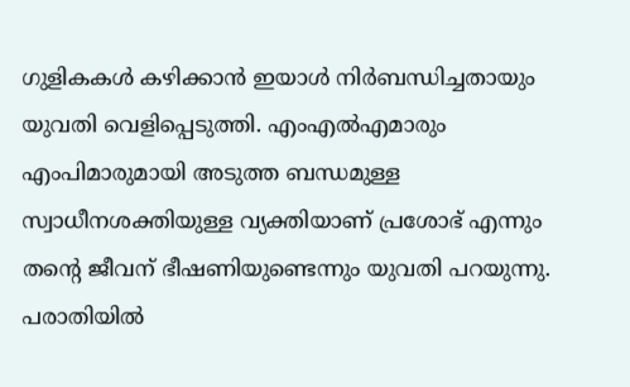ഗുളികകൾ കഴിക്കാൻ ഇയാൾ നിർബന്ധിച്ചതായും യുവതി വെളിപ്പെടുത്തി. എംഎൽഎമാരും എംപിമാരുമായി അടുത്ത ബന്ധമുള്ള സ്വാധീനശക്തിയുള്ള വ്യക്തിയാണ് പ്രശോഭ് എന്നും തന്റെ ജീവന് ഭീഷണിയുണ്ടെന്നും യുവതി പറയുന്നു. പരാതിയിൽ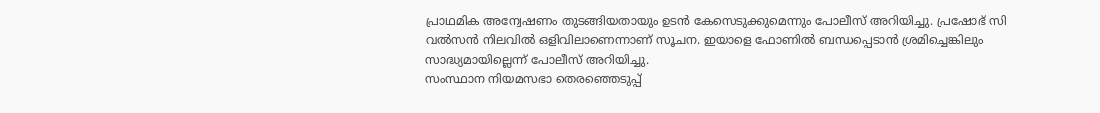പ്രാഥമിക അന്വേഷണം തുടങ്ങിയതായും ഉടൻ കേസെടുക്കുമെന്നും പോലീസ് അറിയിച്ചു. പ്രഷോഭ് സി വൽസൻ നിലവിൽ ഒളിവിലാണെന്നാണ് സൂചന. ഇയാളെ ഫോണിൽ ബന്ധപ്പെടാൻ ശ്രമിച്ചെങ്കിലും സാദ്ധ്യമായില്ലെന്ന് പോലീസ് അറിയിച്ചു.
സംസ്ഥാന നിയമസഭാ തെരഞ്ഞെടുപ്പ്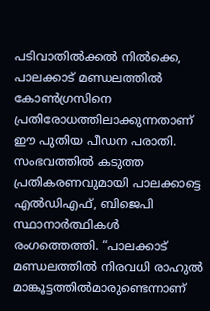പടിവാതിൽക്കൽ നിൽക്കെ, പാലക്കാട് മണ്ഡലത്തിൽ കോൺഗ്രസിനെ പ്രതിരോധത്തിലാക്കുന്നതാണ് ഈ പുതിയ പീഡന പരാതി. സംഭവത്തിൽ കടുത്ത പ്രതികരണവുമായി പാലക്കാട്ടെ എൽഡിഎഫ്, ബിജെപി സ്ഥാനാർത്ഥികൾ രംഗത്തെത്തി. “പാലക്കാട് മണ്ഡലത്തിൽ നിരവധി രാഹുൽ മാങ്കൂട്ടത്തിൽമാരുണ്ടെന്നാണ്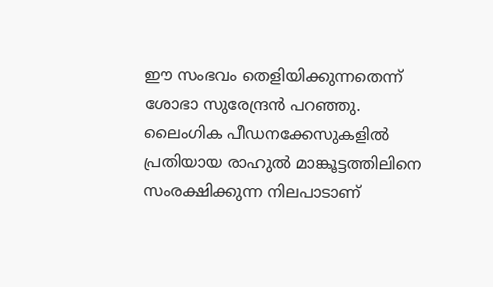ഈ സംഭവം തെളിയിക്കുന്നതെന്ന് ശോഭാ സുരേന്ദ്രൻ പറഞ്ഞു. ലൈംഗിക പീഡനക്കേസുകളിൽ പ്രതിയായ രാഹുൽ മാങ്കൂട്ടത്തിലിനെ സംരക്ഷിക്കുന്ന നിലപാടാണ്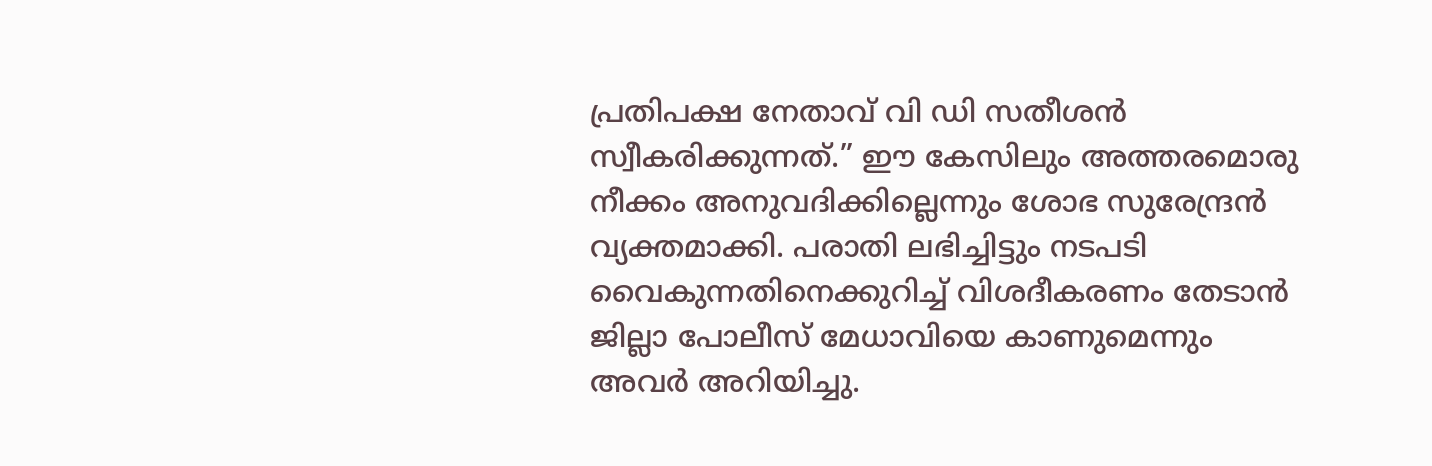പ്രതിപക്ഷ നേതാവ് വി ഡി സതീശൻ സ്വീകരിക്കുന്നത്.” ഈ കേസിലും അത്തരമൊരു നീക്കം അനുവദിക്കില്ലെന്നും ശോഭ സുരേന്ദ്രൻ വ്യക്തമാക്കി. പരാതി ലഭിച്ചിട്ടും നടപടി വൈകുന്നതിനെക്കുറിച്ച് വിശദീകരണം തേടാൻ ജില്ലാ പോലീസ് മേധാവിയെ കാണുമെന്നും അവർ അറിയിച്ചു.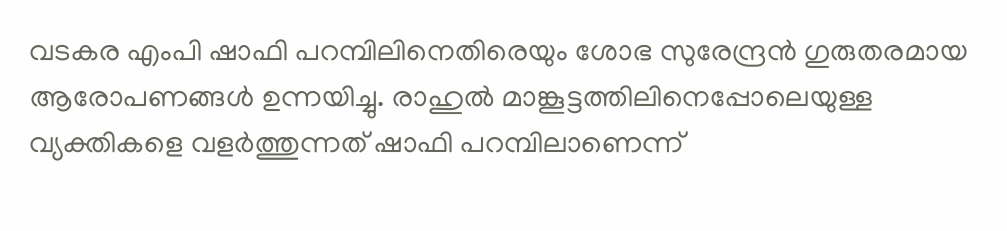വടകര എംപി ഷാഫി പറമ്പിലിനെതിരെയും ശോഭ സുരേന്ദ്രൻ ഗുരുതരമായ ആരോപണങ്ങൾ ഉന്നയിച്ചു. രാഹുൽ മാങ്കൂട്ടത്തിലിനെപ്പോലെയുള്ള വ്യക്തികളെ വളർത്തുന്നത് ഷാഫി പറമ്പിലാണെന്ന്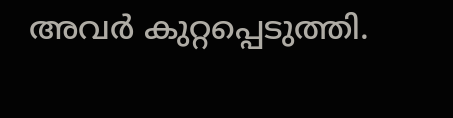അവർ കുറ്റപ്പെടുത്തി.